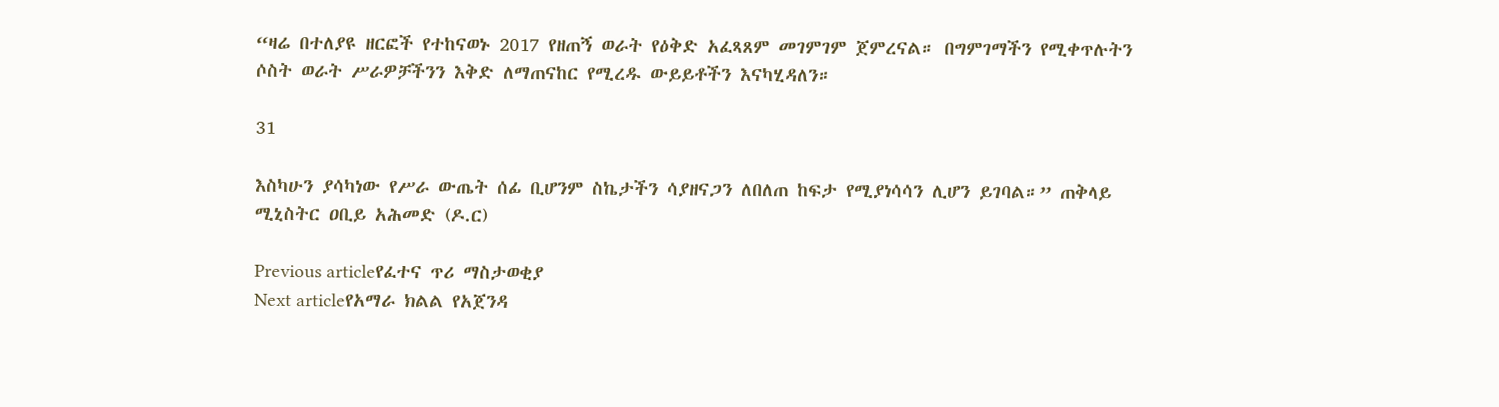“ዛሬ በተለያዩ ዘርፎች የተከናወኑ 2017 የዘጠኝ ወራት የዕቅድ አፈጻጸም መገምገም ጀምረናል። በግምገማችን የሚቀጥሉትን ሶስት ወራት ሥራዎቻችንን እቅድ ለማጠናከር የሚረዱ ውይይቶችን እናካሂዳለን።

31

እስካሁን ያሳካነው የሥራ ውጤት ሰፊ ቢሆንም ስኬታችን ሳያዘናጋን ለበለጠ ከፍታ የሚያነሳሳን ሊሆን ይገባል።” ጠቅላይ ሚኒስትር ዐቢይ አሕመድ (ዶ.ር)

Previous articleየፈተና ጥሪ ማስታወቂያ
Next articleየአማራ ክልል የአጀንዳ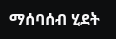ማሰባሰብ ሂደት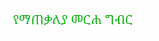የማጠቃለያ መርሐ ግብር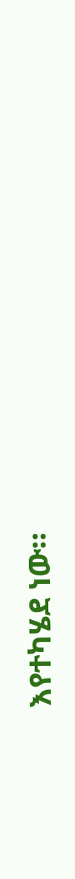እየተካሄደ ነው።